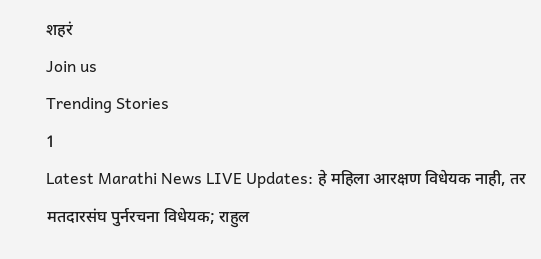शहरं
Join us
Trending Stories
1
Latest Marathi News LIVE Updates: हे महिला आरक्षण विधेयक नाही, तर मतदारसंघ पुर्नरचना विधेयक; राहुल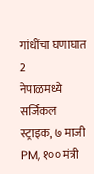गांधींचा घणाघात
2
नेपाळमध्ये सर्जिकल स्ट्राइक, ७ माजी PM, १०० मंत्री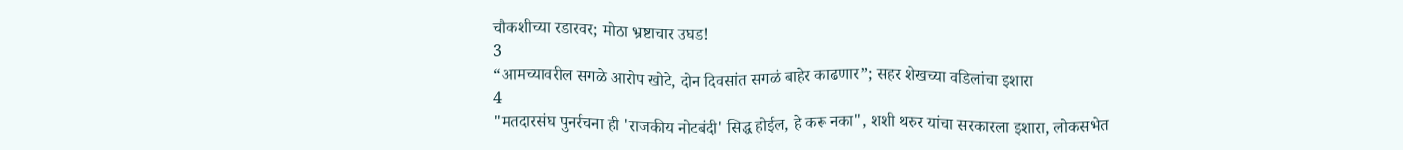चौकशीच्या रडारवर; मोठा भ्रष्टाचार उघड!
3
“आमच्यावरील सगळे आरोप खोटे, दोन दिवसांत सगळं बाहेर काढणार”; सहर शेखच्या वडिलांचा इशारा
4
"मतदारसंघ पुनर्रचना ही 'राजकीय नोटबंदी' सिद्ध होईल, हे करू नका", शशी थरुर यांचा सरकारला इशारा, लोकसभेत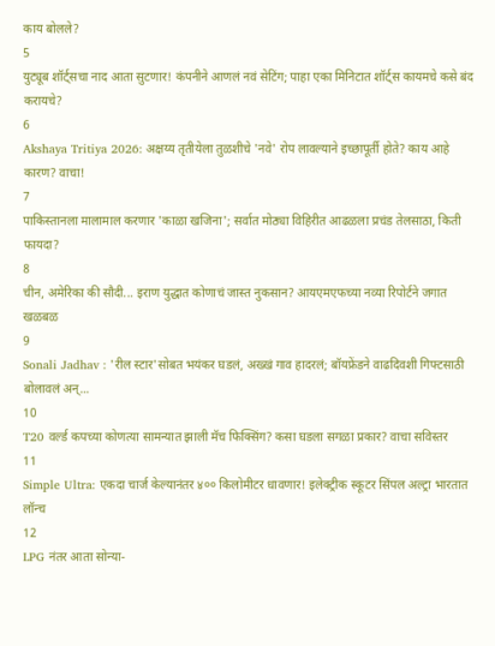काय बोलले?
5
युट्यूब शॉर्ट्सचा नाद आता सुटणार! कंपनीने आणलं नवं सेटिंग; पाहा एका मिनिटात शॉर्ट्स कायमचे कसे बंद करायचे?
6
Akshaya Tritiya 2026: अक्षय्य तृतीयेला तुळशीचे 'नवे' रोप लावल्याने इच्छापूर्ती होते? काय आहे कारण? वाचा!
7
पाकिस्तानला मालामाल करणार 'काळा खजिना'; सर्वात मोठ्या विहिरीत आढळला प्रचंड तेलसाठा, किती फायदा?
8
चीन, अमेरिका की सौदी... इराण युद्धात कोणाचं जास्त नुकसान? आयएमएफच्या नव्या रिपोर्टने जगात खळबळ
9
Sonali Jadhav : 'रील स्टार'सोबत भयंकर घडलं, अख्खं गाव हादरलं; बॉयफ्रेंडने वाढदिवशी गिफ्टसाठी बोलावलं अन्...
10
T20 वर्ल्ड कपच्या कोणत्या सामन्यात झाली मॅच फिक्सिंग? कसा घडला सगळा प्रकार? वाचा सविस्तर
11
Simple Ultra: एकदा चार्ज केल्यानंतर ४०० किलोमीटर धावणार! इलेक्ट्रीक स्कूटर सिंपल अल्ट्रा भारतात लॉन्च
12
LPG नंतर आता सोन्या-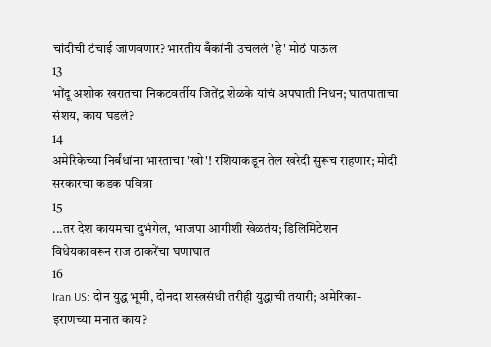चांदीची टंचाई जाणवणार? भारतीय बँकांनी उचललं 'हे' मोठं पाऊल
13
भोंदू अशोक खरातचा निकटवर्तीय जितेंद्र शेळके यांचं अपघाती निधन; घातपाताचा संशय, काय घडलं?
14
अमेरिकेच्या निर्बंधांना भारताचा 'खो'! रशियाकडून तेल खरेदी सुरूच राहणार; मोदी सरकारचा कडक पवित्रा
15
...तर देश कायमचा दुभंगेल, भाजपा आगीशी खेळतंय; डिलिमिटेशन विधेयकावरून राज ठाकरेंचा घणाघात
16
Iran US: दोन युद्ध भूमी, दोनदा शस्त्रसंधी तरीही युद्धाची तयारी; अमेरिका-इराणच्या मनात काय?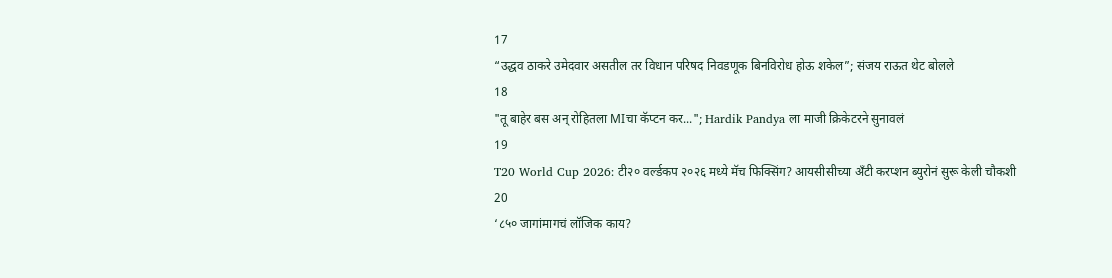17
“उद्धव ठाकरे उमेदवार असतील तर विधान परिषद निवडणूक बिनविरोध होऊ शकेल”; संजय राऊत थेट बोलले
18
"तू बाहेर बस अन् रोहितला MIचा कॅप्टन कर..."; Hardik Pandya ला माजी क्रिकेटरने सुनावलं
19
T20 World Cup 2026: टी२० वर्ल्डकप २०२६ मध्ये मॅच फिक्सिंग? आयसीसीच्या अँटी करप्शन ब्युरोनं सुरू केली चौकशी
20
‘८५० जागांमागचं लॉजिक काय?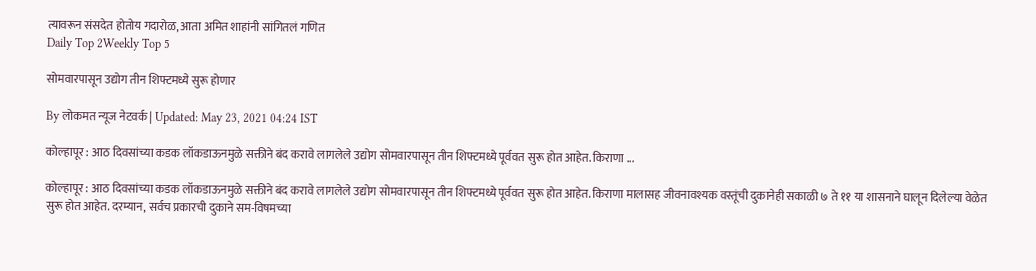त्यावरून संसदेत होतोय गदारोळ, आता अमित शाहांनी सांगितलं गणित
Daily Top 2Weekly Top 5

सोमवारपासून उद्योग तीन शिफ्टमध्ये सुरू होणार

By लोकमत न्यूज नेटवर्क | Updated: May 23, 2021 04:24 IST

कोल्हापूर : आठ दिवसांच्या कडक लॉकडाऊनमुळे सक्तीने बंद करावे लागलेले उद्योग सोमवारपासून तीन शिफ्टमध्ये पूर्ववत सुरू होत आहेत. किराणा ...

कोल्हापूर : आठ दिवसांच्या कडक लॉकडाऊनमुळे सक्तीने बंद करावे लागलेले उद्योग सोमवारपासून तीन शिफ्टमध्ये पूर्ववत सुरू होत आहेत. किराणा मालासह जीवनावश्यक वस्तूंची दुकानेही सकाळी ७ ते ११ या शासनाने घालून दिलेल्या वेळेत सुरू होत आहेत. दरम्यान, सर्वच प्रकारची दुकाने सम-विषमच्या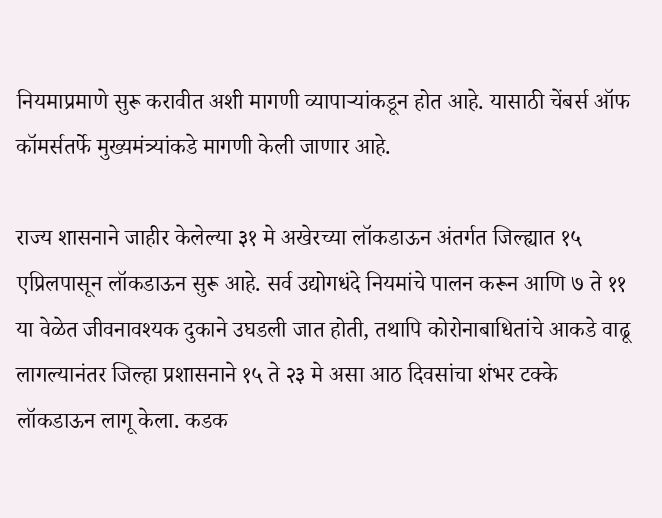नियमाप्रमाणे सुरू करावीत अशी मागणी व्यापाऱ्यांकडून होत आहे. यासाठी चेंबर्स ऑफ कॉमर्सतर्फे मुख्यमंत्र्यांकडे मागणी केली जाणार आहे.

राज्य शासनाने जाहीर केलेल्या ३१ मे अखेरच्या लॉकडाऊन अंतर्गत जिल्ह्यात १५ एप्रिलपासून लॉकडाऊन सुरू आहे. सर्व उद्योगधंदे नियमांचे पालन करून आणि ७ ते ११ या वेळेत जीवनावश्यक दुकाने उघडली जात होती, तथापि कोरोनाबाधितांचे आकडे वाढू लागल्यानंतर जिल्हा प्रशासनाने १५ ते २३ मे असा आठ दिवसांचा शंभर टक्के लॉकडाऊन लागू केला. कडक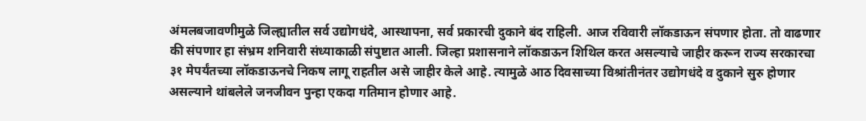अंमलबजावणीमुळे जिल्ह्यातील सर्व उद्योगधंदे, आस्थापना, सर्व प्रकारची दुकाने बंद राहिली. आज रविवारी लॉकडाऊन संपणार होता. तो वाढणार की संपणार हा संभ्रम शनिवारी संध्याकाळी संपुष्टात आली. जिल्हा प्रशासनाने लॉकडाऊन शिथिल करत असल्याचे जाहीर करून राज्य सरकारचा ३१ मेपर्यंतच्या लॉकडाऊनचे निकष लागू राहतील असे जाहीर केले आहे. त्यामुळे आठ दिवसाच्या विश्रांतीनंतर उद्योगधंदे व दुकाने सुरु होणार असल्याने थांबलेले जनजीवन पुन्हा एकदा गतिमान होणार आहे.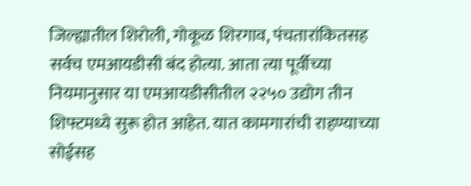जिल्ह्यातील शिरोली, गोकूळ शिरगाव, पंचतारांकितसह सर्वच एमआयडीसी बंद होत्या. आता त्या पूर्वीच्या नियमानुसार या एमआयडीसीतील २२५० उद्योग तीन शिफ्टमध्ये सुरू होत आहेत. यात कामगारांची राहण्याच्या सोईसह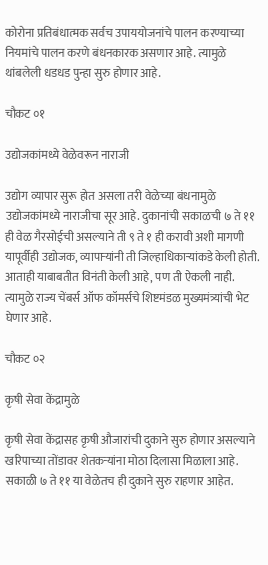कोरोना प्रतिबंधात्मक सर्वच उपाययोजनांचे पालन करण्याच्या नियमांचे पालन करणे बंधनकारक असणार आहे. त्यामुळे थांबलेली धडधड पुन्हा सुरु होणार आहे.

चौकट ०१

उद्योजकांमध्ये वेळेवरून नाराजी

उद्योग व्यापार सुरू होत असला तरी वेळेच्या बंधनामुळे उद्योजकांमध्ये नाराजीचा सूर आहे. दुकानांची सकाळची ७ ते ११ ही वेळ गैरसोईची असल्याने ती ९ ते १ ही करावी अशी मागणी यापूर्वीही उद्योजक, व्यापाऱ्यांनी ती जिल्हाधिकाऱ्यांकडे केली होती. आताही याबाबतीत विनंती केली आहे, पण ती ऐकली नाही. त्यामुळे राज्य चेंबर्स ऑफ कॉमर्सचे शिष्टमंडळ मुख्यमंत्र्यांची भेट घेणार आहे.

चौकट ०२

कृषी सेवा केंद्रामुळे

कृषी सेवा केंद्रासह कृषी औजारांची दुकाने सुरु होणार असल्याने खरिपाच्या तोंडावर शेतकऱ्यांना मोठा दिलासा मिळाला आहे. सकाळी ७ ते ११ या वेळेतच ही दुकाने सुरु राहणार आहेत.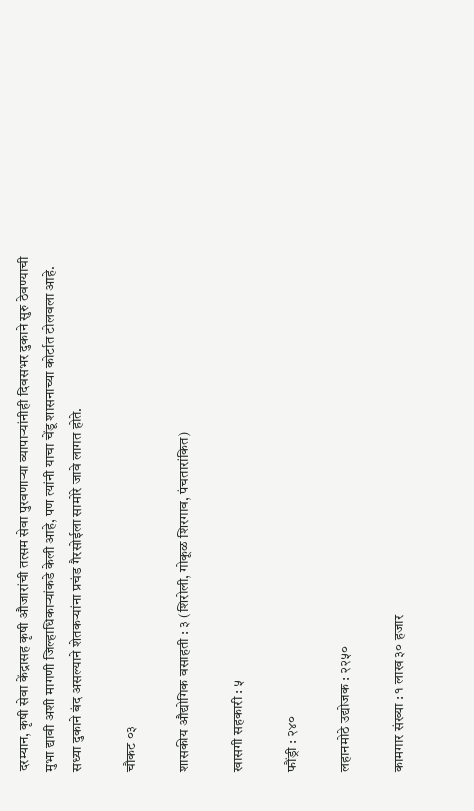दरम्यान, कृषी सेवा केंद्रासह कृषी औजारांची तत्सम सेवा पुरवणाऱ्या व्यापाऱ्यांनीही दिवसभर दुकाने सुरु ठेवण्याची मुभा द्यावी अशी मागणी जिल्हाधिकाऱ्यांकडे केली आहे, पण त्यांनी याचा चेंडू शासनाच्या कोर्टात टोलवला आहे. सध्या दुकाने बंद असल्याने शेतकऱ्यांना प्रचंड गैरसोईला सामोरे जावे लागत होते.

चौकट ०३

शासकीय औद्योगिक वसाहती : ३ (शिरोली, गोकूळ शिरगाव, पंचतारांकित)

खासगी सहकारी : ५

फौंड्री : २४०

लहानमोठे उद्योजक : २२५०

कामगार संख्या : १ लाख ३० हजार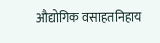औद्योगिक वसाहतनिहाय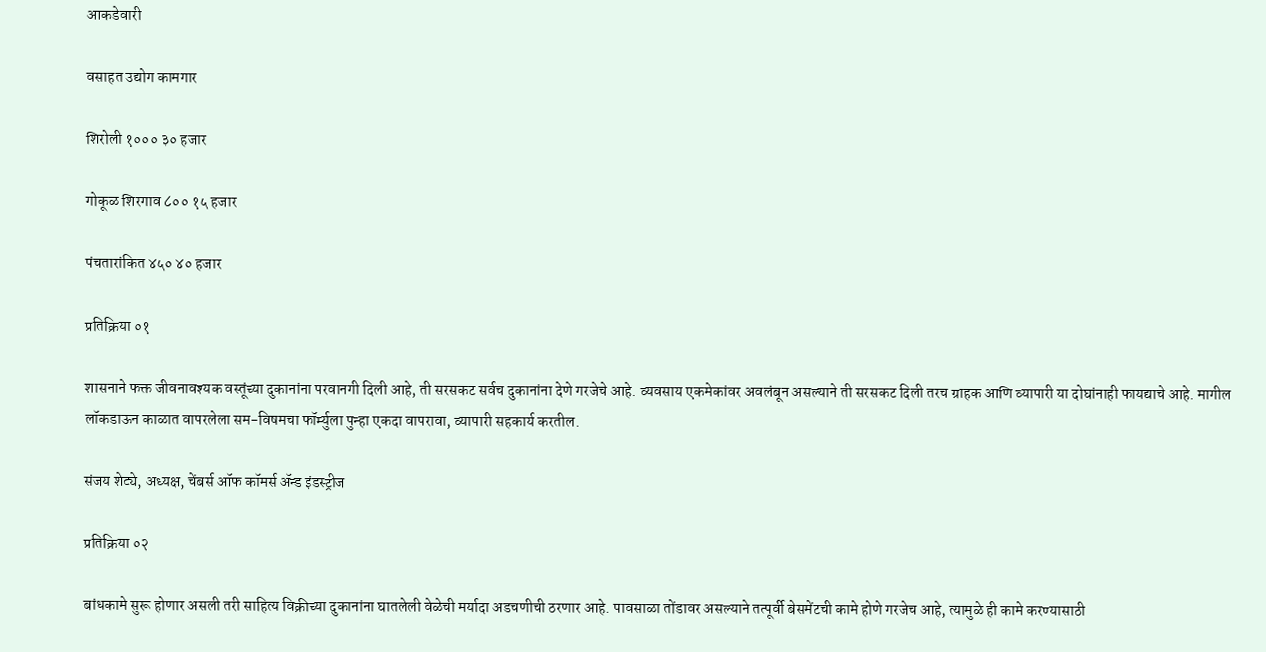आकडेवारी

वसाहत उद्योग कामगार

शिरोली १००० ३० हजार

गोकूळ शिरगाव ८०० १५ हजार

पंचतारांकित ४५० ४० हजार

प्रतिक्रिया ०१

शासनाने फक्त जीवनावश्यक वस्तूंच्या दुकानांना परवानगी दिली आहे, ती सरसकट सर्वच दुकानांना देणे गरजेचे आहे. व्यवसाय एकमेकांवर अवलंबून असल्याने ती सरसकट दिली तरच ग्राहक आणि व्यापारी या दोघांनाही फायद्याचे आहे. मागील लॉकडाऊन काळात वापरलेला सम-विषमचा फॉर्म्युला पुन्हा एकदा वापरावा, व्यापारी सहकार्य करतील.

संजय शेट्ये, अध्यक्ष, चेंबर्स ऑफ कॉमर्स ॲन्ड इंडस्ट्रीज

प्रतिक्रिया ०२

बांधकामे सुरू होणार असली तरी साहित्य विक्रीच्या दुकानांना घातलेली वेळेची मर्यादा अडचणीची ठरणार आहे. पावसाळा तोंडावर असल्याने तत्पूर्वी बेसमेंटची कामे होणे गरजेच आहे, त्यामुळे ही कामे करण्यासाठी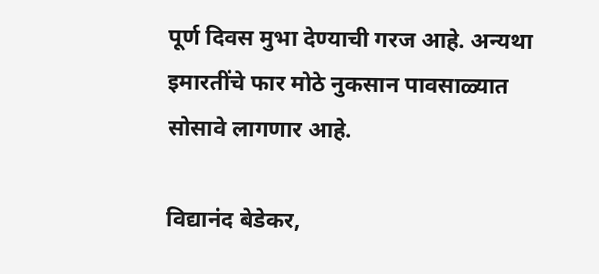पूर्ण दिवस मुभा देण्याची गरज आहे. अन्यथा इमारतींचे फार मोठे नुकसान पावसाळ्यात सोसावे लागणार आहे.

विद्यानंद बेडेकर,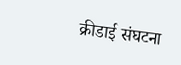क्रीडाई संघटना